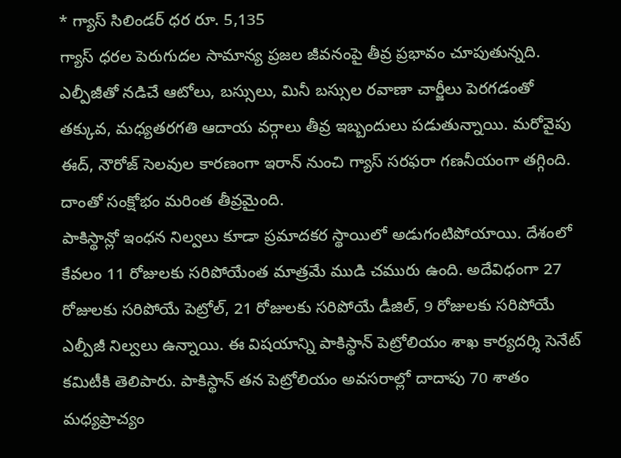* గ్యాస్ సిలిండర్ ధర రూ. 5,135
గ్యాస్ ధరల పెరుగుదల సామాన్య ప్రజల జీవనంపై తీవ్ర ప్రభావం చూపుతున్నది. ఎల్పీజీతో నడిచే ఆటోలు, బస్సులు, మినీ బస్సుల రవాణా చార్జీలు పెరగడంతో తక్కువ, మధ్యతరగతి ఆదాయ వర్గాలు తీవ్ర ఇబ్బందులు పడుతున్నాయి. మరోవైపు ఈద్, నౌరోజ్ సెలవుల కారణంగా ఇరాన్ నుంచి గ్యాస్ సరఫరా గణనీయంగా తగ్గింది. దాంతో సంక్షోభం మరింత తీవ్రమైంది.
పాకిస్థాన్లో ఇంధన నిల్వలు కూడా ప్రమాదకర స్థాయిలో అడుగంటిపోయాయి. దేశంలో కేవలం 11 రోజులకు సరిపోయేంత మాత్రమే ముడి చమురు ఉంది. అదేవిధంగా 27 రోజులకు సరిపోయే పెట్రోల్, 21 రోజులకు సరిపోయే డీజిల్, 9 రోజులకు సరిపోయే ఎల్పీజీ నిల్వలు ఉన్నాయి. ఈ విషయాన్ని పాకిస్థాన్ పెట్రోలియం శాఖ కార్యదర్శి సెనేట్ కమిటీకి తెలిపారు. పాకిస్థాన్ తన పెట్రోలియం అవసరాల్లో దాదాపు 70 శాతం మధ్యప్రాచ్యం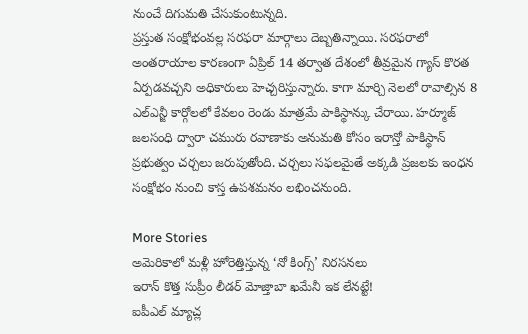నుంచే దిగుమతి చేసుకుంటున్నది.
ప్రస్తుత సంక్షోభంవల్ల సరఫరా మార్గాలు దెబ్బతిన్నాయి. సరఫరాలో అంతరాయాల కారణంగా ఏప్రిల్ 14 తర్వాత దేశంలో తీవ్రమైన గ్యాస్ కొరత ఏర్పడవచ్చని అధికారులు హెచ్చరిస్తున్నారు. కాగా మార్చి నెలలో రావాల్సిన 8 ఎల్ఎన్జీ కార్గోలలో కేవలం రెండు మాత్రమే పాకిస్థాన్కు చేరాయి. హర్మూజ్ జలసంధి ద్వారా చమురు రవాణాకు అనుమతి కోసం ఇరాన్తో పాకిస్థాన్ ప్రభుత్వం చర్చలు జరుపుతోంది. చర్చలు సఫలమైతే అక్కడి ప్రజలకు ఇంధన సంక్షోభం నుంచి కాస్త ఉపశమనం లభించనుంది.

More Stories
అమెరికాలో మళ్లీ హోరెత్తిస్తున్న ‘నో కింగ్స్’ నిరసనలు
ఇరాన్ కొత్త సుప్రీం లీడర్ మోజ్తాబా ఖమేనీ ఇక లేనట్టే!
ఐపీఎల్ మ్యాచ్ల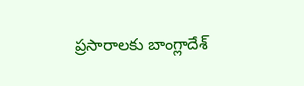ప్రసారాలకు బాంగ్లాదేశ్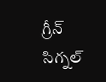గ్రీన్ సిగ్నల్